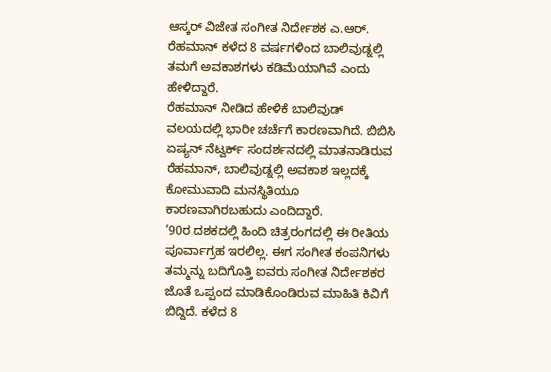ಆಸ್ಕರ್ ವಿಜೇತ ಸಂಗೀತ ನಿರ್ದೇಶಕ ಎ.ಆರ್. ರೆಹಮಾನ್ ಕಳೆದ 8 ವರ್ಷಗಳಿಂದ ಬಾಲಿವುಡ್ನಲ್ಲಿ ತಮಗೆ ಅವಕಾಶಗಳು ಕಡಿಮೆಯಾಗಿವೆ ಎಂದು ಹೇಳಿದ್ದಾರೆ.
ರೆಹಮಾನ್ ನೀಡಿದ ಹೇಳಿಕೆ ಬಾಲಿವುಡ್ ವಲಯದಲ್ಲಿ ಭಾರೀ ಚರ್ಚೆಗೆ ಕಾರಣವಾಗಿದೆ. ಬಿಬಿಸಿ ಏಷ್ಯನ್ ನೆಟ್ವರ್ಕ್ ಸಂದರ್ಶನದಲ್ಲಿ ಮಾತನಾಡಿರುವ ರೆಹಮಾನ್, ಬಾಲಿವುಡ್ನಲ್ಲಿ ಅವಕಾಶ ಇಲ್ಲದಕ್ಕೆ ಕೋಮುವಾದಿ ಮನಸ್ಥಿತಿಯೂ ಕಾರಣವಾಗಿರಬಹುದು ಎಂದಿದ್ದಾರೆ.
’90ರ ದಶಕದಲ್ಲಿ ಹಿಂದಿ ಚಿತ್ರರಂಗದಲ್ಲಿ ಈ ರೀತಿಯ ಪೂರ್ವಾಗ್ರಹ ಇರಲಿಲ್ಲ. ಈಗ ಸಂಗೀತ ಕಂಪನಿಗಳು ತಮ್ಮನ್ನು ಬದಿಗೊತ್ತಿ ಐವರು ಸಂಗೀತ ನಿರ್ದೇಶಕರ ಜೊತೆ ಒಪ್ಪಂದ ಮಾಡಿಕೊಂಡಿರುವ ಮಾಹಿತಿ ಕಿವಿಗೆ ಬಿದ್ದಿದೆ. ಕಳೆದ 8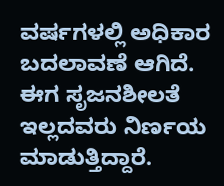ವರ್ಷಗಳಲ್ಲಿ ಅಧಿಕಾರ ಬದಲಾವಣೆ ಆಗಿದೆ. ಈಗ ಸೃಜನಶೀಲತೆ ಇಲ್ಲದವರು ನಿರ್ಣಯ ಮಾಡುತ್ತಿದ್ದಾರೆ.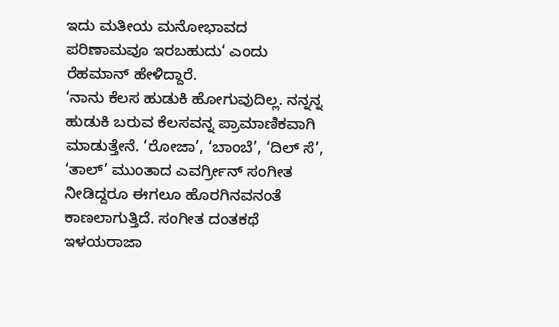ಇದು ಮತೀಯ ಮನೋಭಾವದ ಪರಿಣಾಮವೂ ಇರಬಹುದು‘ ಎಂದು ರೆಹಮಾನ್ ಹೇಳಿದ್ದಾರೆ.
‘ನಾನು ಕೆಲಸ ಹುಡುಕಿ ಹೋಗುವುದಿಲ್ಲ. ನನ್ನನ್ನ ಹುಡುಕಿ ಬರುವ ಕೆಲಸವನ್ನ ಪ್ರಾಮಾಣಿಕವಾಗಿ ಮಾಡುತ್ತೇನೆ. ‘ರೋಜಾ’, ‘ಬಾಂಬೆ’, ‘ದಿಲ್ ಸೆ’, ‘ತಾಲ್’ ಮುಂತಾದ ಎವರ್ಗ್ರೀನ್ ಸಂಗೀತ ನೀಡಿದ್ದರೂ ಈಗಲೂ ಹೊರಗಿನವನಂತೆ ಕಾಣಲಾಗುತ್ತಿದೆ. ಸಂಗೀತ ದಂತಕಥೆ ಇಳಯರಾಜಾ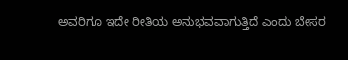ಅವರಿಗೂ ಇದೇ ರೀತಿಯ ಅನುಭವವಾಗುತ್ತಿದೆ ಎಂದು ಬೇಸರ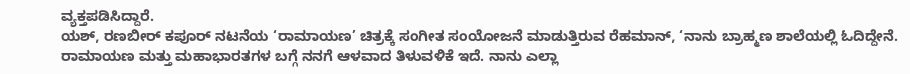ವ್ಯಕ್ತಪಡಿಸಿದ್ದಾರೆ.
ಯಶ್, ರಣಬೀರ್ ಕಪೂರ್ ನಟನೆಯ ‘ರಾಮಾಯಣ’ ಚಿತ್ರಕ್ಕೆ ಸಂಗೀತ ಸಂಯೋಜನೆ ಮಾಡುತ್ತಿರುವ ರೆಹಮಾನ್, ‘ನಾನು ಬ್ರಾಹ್ಮಣ ಶಾಲೆಯಲ್ಲಿ ಓದಿದ್ದೇನೆ. ರಾಮಾಯಣ ಮತ್ತು ಮಹಾಭಾರತಗಳ ಬಗ್ಗೆ ನನಗೆ ಆಳವಾದ ತಿಳುವಳಿಕೆ ಇದೆ. ನಾನು ಎಲ್ಲಾ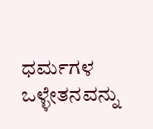ಧರ್ಮಗಳ ಒಳ್ಳೇತನವನ್ನು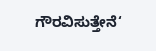ಗೌರವಿಸುತ್ತೇನೆ‘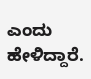ಎಂದು ಹೇಳಿದ್ದಾರೆ.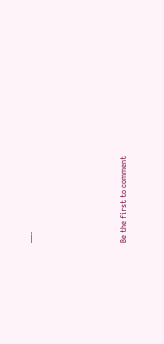—-





Be the first to comment